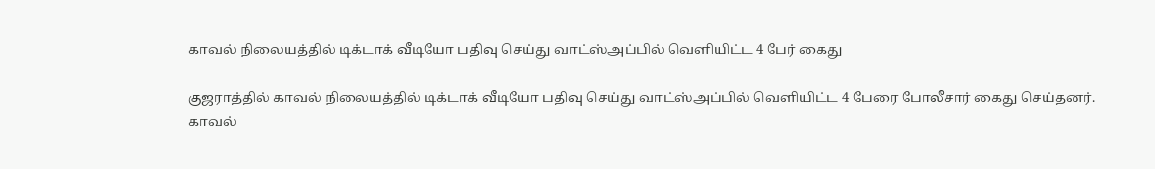காவல் நிலையத்தில் டிக்டாக் வீடியோ பதிவு செய்து வாட்ஸ்அப்பில் வெளியிட்ட 4 பேர் கைது

குஜராத்தில் காவல் நிலையத்தில் டிக்டாக் வீடியோ பதிவு செய்து வாட்ஸ்அப்பில் வெளியிட்ட 4 பேரை போலீசார் கைது செய்தனர்.
காவல்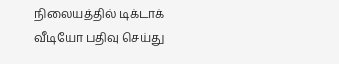நிலையத்தில் டிக்டாக் வீடியோ பதிவு செய்து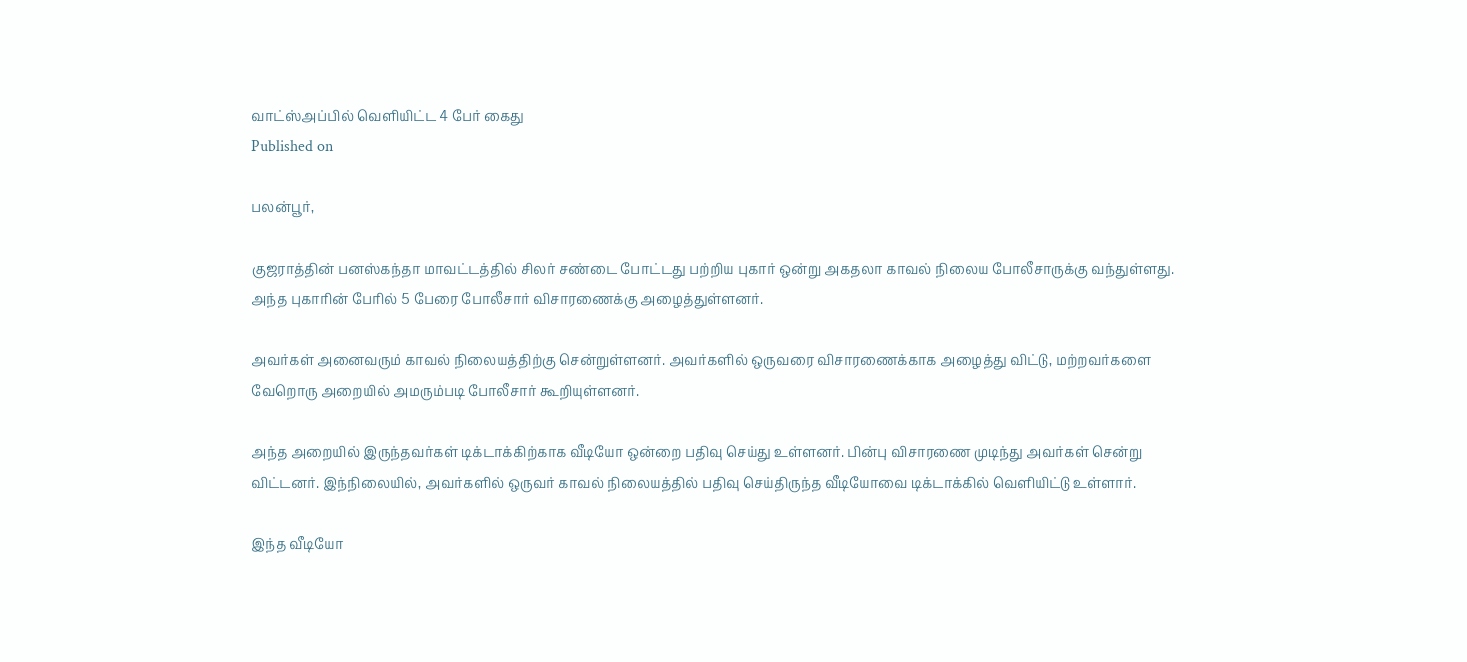வாட்ஸ்அப்பில் வெளியிட்ட 4 பேர் கைது
Published on

பலன்பூர்,

குஜராத்தின் பனஸ்கந்தா மாவட்டத்தில் சிலர் சண்டை போட்டது பற்றிய புகார் ஒன்று அகதலா காவல் நிலைய போலீசாருக்கு வந்துள்ளது. அந்த புகாரின் பேரில் 5 பேரை போலீசார் விசாரணைக்கு அழைத்துள்ளனர்.

அவர்கள் அனைவரும் காவல் நிலையத்திற்கு சென்றுள்ளனர். அவர்களில் ஒருவரை விசாரணைக்காக அழைத்து விட்டு, மற்றவர்களை வேறொரு அறையில் அமரும்படி போலீசார் கூறியுள்ளனர்.

அந்த அறையில் இருந்தவர்கள் டிக்டாக்கிற்காக வீடியோ ஒன்றை பதிவு செய்து உள்ளனர். பின்பு விசாரணை முடிந்து அவர்கள் சென்று விட்டனர். இந்நிலையில், அவர்களில் ஒருவர் காவல் நிலையத்தில் பதிவு செய்திருந்த வீடியோவை டிக்டாக்கில் வெளியிட்டு உள்ளார்.

இந்த வீடியோ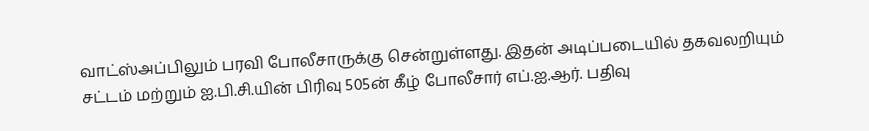வாட்ஸ்அப்பிலும் பரவி போலீசாருக்கு சென்றுள்ளது. இதன் அடிப்படையில் தகவலறியும் சட்டம் மற்றும் ஐ.பி.சி.யின் பிரிவு 505ன் கீழ் போலீசார் எப்.ஐ.ஆர். பதிவு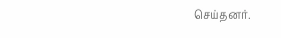செய்தனர்.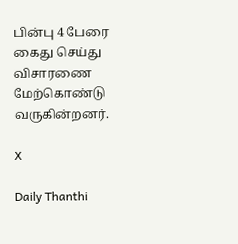பின்பு 4 பேரை கைது செய்து விசாரணை மேற்கொண்டு வருகின்றனர்.

X

Daily Thanthi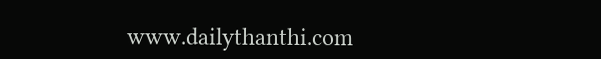www.dailythanthi.com